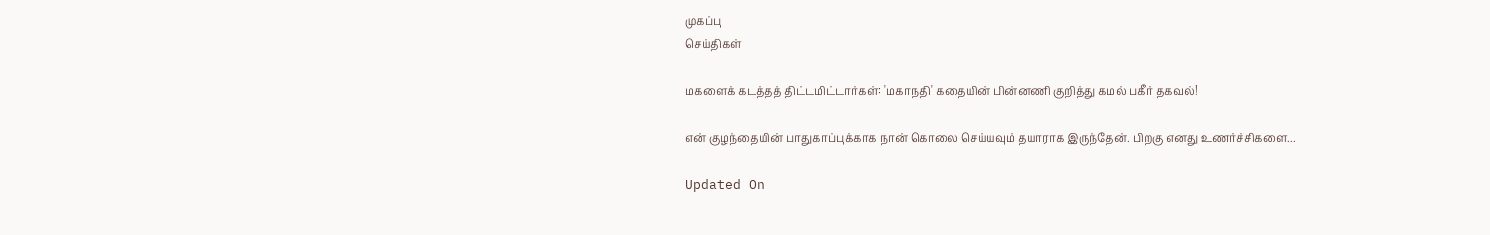முகப்பு
செய்திகள்

மகளைக் கடத்தத் திட்டமிட்டார்கள்: 'மகாநதி' கதையின் பின்னணி குறித்து கமல் பகீர் தகவல்!

என் குழந்தையின் பாதுகாப்புக்காக நான் கொலை செய்யவும் தயாராக இருந்தேன். பிறகு எனது உணர்ச்சிகளை...

Updated On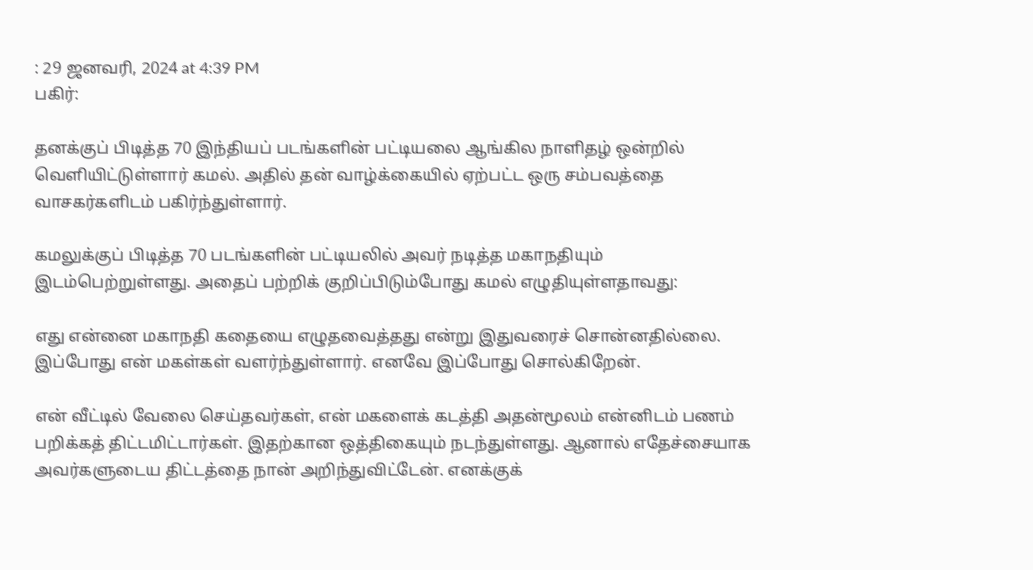: 29 ஜனவரி, 2024 at 4:39 PM
பகிர்:

தனக்குப் பிடித்த 70 இந்தியப் படங்களின் பட்டியலை ஆங்கில நாளிதழ் ஒன்றில் வெளியிட்டுள்ளார் கமல். அதில் தன் வாழ்க்கையில் ஏற்பட்ட ஒரு சம்பவத்தை வாசகர்களிடம் பகிர்ந்துள்ளார்.

கமலுக்குப் பிடித்த 70 படங்களின் பட்டியலில் அவர் நடித்த மகாநதியும் இடம்பெற்றுள்ளது. அதைப் பற்றிக் குறிப்பிடும்போது கமல் எழுதியுள்ளதாவது:

எது என்னை மகாநதி கதையை எழுதவைத்தது என்று இதுவரைச் சொன்னதில்லை. இப்போது என் மகள்கள் வளர்ந்துள்ளார். எனவே இப்போது சொல்கிறேன்.

என் வீட்டில் வேலை செய்தவர்கள், என் மகளைக் கடத்தி அதன்மூலம் என்னிடம் பணம் பறிக்கத் திட்டமிட்டார்கள். இதற்கான ஒத்திகையும் நடந்துள்ளது. ஆனால் எதேச்சையாக அவர்களுடைய திட்டத்தை நான் அறிந்துவிட்டேன். எனக்குக்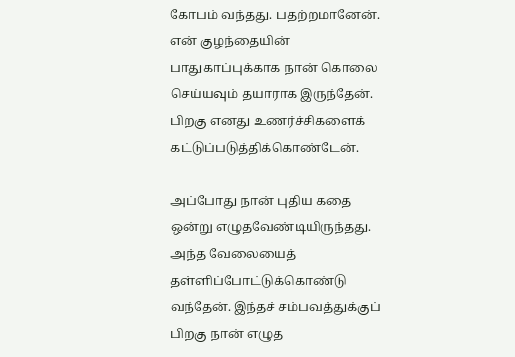கோபம் வந்தது. பதற்றமானேன். என் குழந்தையின் பாதுகாப்புக்காக நான் கொலை செய்யவும் தயாராக இருந்தேன். பிறகு எனது உணர்ச்சிகளைக் கட்டுப்படுத்திக்கொண்டேன்.

அப்போது நான் புதிய கதை ஒன்று எழுதவேண்டியிருந்தது. அந்த வேலையைத் தள்ளிப்போட்டுக்கொண்டு வந்தேன். இந்தச் சம்பவத்துக்குப் பிறகு நான் எழுத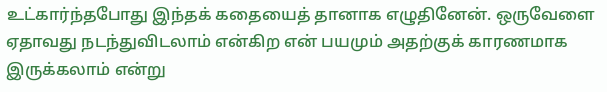உட்கார்ந்தபோது இந்தக் கதையைத் தானாக எழுதினேன். ஒருவேளை ஏதாவது நடந்துவிடலாம் என்கிற என் பயமும் அதற்குக் காரணமாக இருக்கலாம் என்று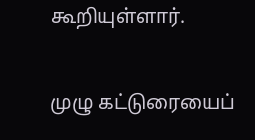கூறியுள்ளார்.

முழு கட்டுரையைப்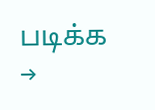படிக்க →